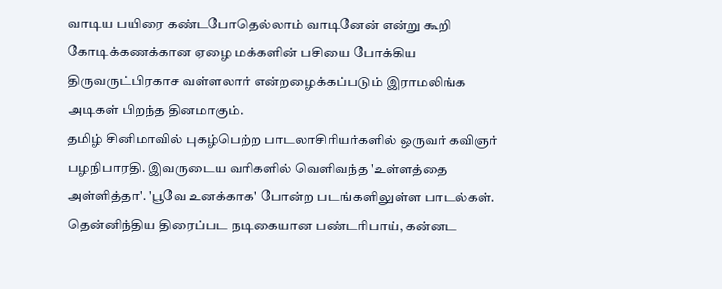வாடிய பயிரை கண்டபோதெல்லாம் வாடினேன் என்று கூறி கோடிக்கணக்கான ஏழை மக்களின் பசியை போக்கிய திருவருட்பிரகாச வள்ளலார் என்றழைக்கப்படும் இராமலிங்க அடிகள் பிறந்த தினமாகும்.
தமிழ் சினிமாவில் புகழ்பெற்ற பாடலாசிரியர்களில் ஒருவர் கவிஞர் பழநிபாரதி. இவருடைய வரிகளில் வெளிவந்த 'உள்ளத்தை அள்ளித்தா'. 'பூவே உனக்காக' போன்ற படங்களிலுள்ள பாடல்கள்.
தென்னிந்திய திரைப்பட நடிகையான பண்டரிபாய், கன்னட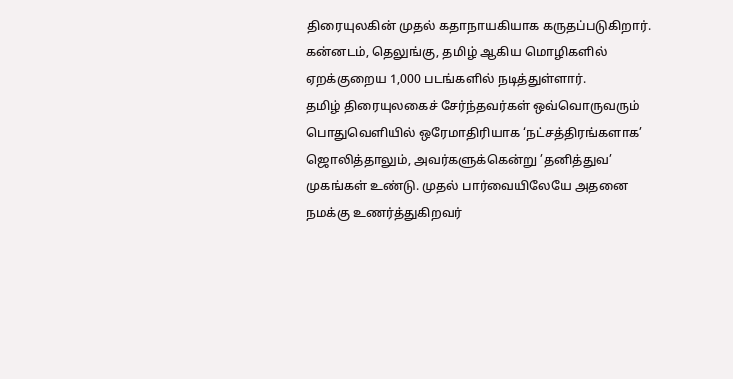திரையுலகின் முதல் கதாநாயகியாக கருதப்படுகிறார். கன்னடம், தெலுங்கு, தமிழ் ஆகிய மொழிகளில் ஏறக்குறைய 1,000 படங்களில் நடித்துள்ளார்.
தமிழ் திரையுலகைச் சேர்ந்தவர்கள் ஒவ்வொருவரும் பொதுவெளியில் ஒரேமாதிரியாக ‘நட்சத்திரங்களாக’ ஜொலித்தாலும், அவர்களுக்கென்று ’தனித்துவ’ முகங்கள் உண்டு. முதல் பார்வையிலேயே அதனை நமக்கு உணர்த்துகிறவர்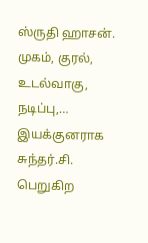ஸ்ருதி ஹாசன். முகம், குரல், உடல்வாகு, நடிப்பு,…
இயக்குனராக சுந்தர்.சி. பெறுகிற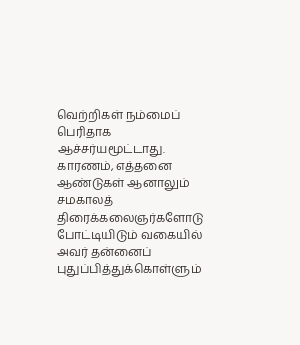வெற்றிகள் நம்மைப் பெரிதாக ஆச்சர்யமூட்டாது. காரணம், எத்தனை ஆண்டுகள் ஆனாலும் சமகாலத் திரைக்கலைஞர்களோடு போட்டியிடும் வகையில் அவர் தன்னைப் புதுப்பித்துக்கொள்ளும்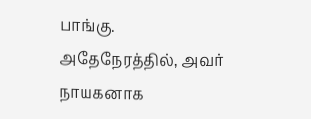பாங்கு. அதேநேரத்தில், அவர் நாயகனாக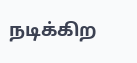நடிக்கிற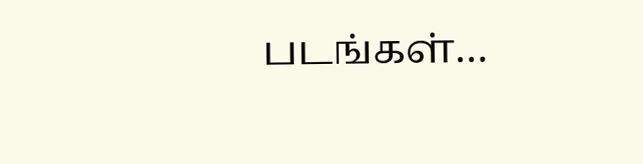படங்கள்…